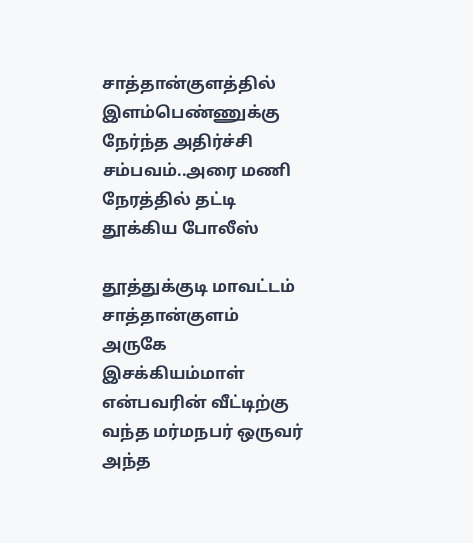சாத்தான்குளத்தில் இளம்பெண்ணுக்கு நேர்ந்த அதிர்ச்சி சம்பவம்..அரை மணி நேரத்தில் தட்டி தூக்கிய போலீஸ்

தூத்துக்குடி மாவட்டம் சாத்தான்குளம் அருகே இசக்கியம்மாள் என்பவரின் வீட்டிற்கு வந்த மர்மநபர் ஒருவர் அந்த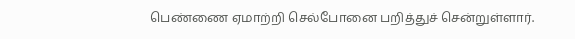பெண்ணை ஏமாற்றி செல்போனை பறித்துச் சென்றுள்ளார்.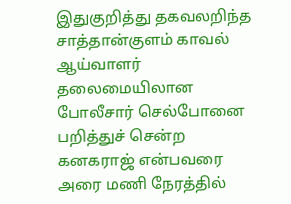இதுகுறித்து தகவலறிந்த சாத்தான்குளம் காவல் ஆய்வாளர் தலைமையிலான போலீசார் செல்போனை பறித்துச் சென்ற கனகராஜ் என்பவரை அரை மணி நேரத்தில்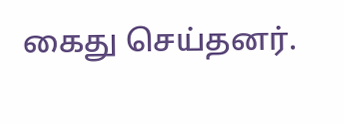கைது செய்தனர்.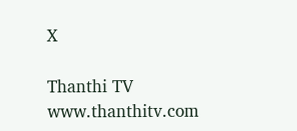X

Thanthi TV
www.thanthitv.com